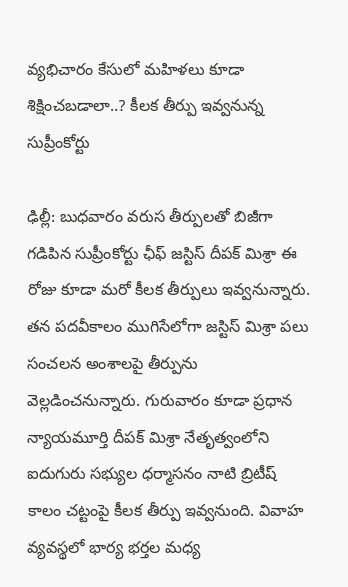వ్యభిచారం కేసులో మహిళలు కూడా శిక్షించబడాలా..? కీలక తీర్పు ఇవ్వనున్న సుప్రీంకోర్టు

ఢిల్లీ: బుధవారం వరుస తీర్పులతో బిజీగా గడిపిన సుప్రీంకోర్టు ఛీఫ్ జస్టిస్ దీపక్ మిశ్రా ఈ రోజు కూడా మరో కీలక తీర్పులు ఇవ్వనున్నారు. తన పదవీకాలం ముగిసేలోగా జస్టిస్ మిశ్రా పలు సంచలన అంశాలపై తీర్పును వెల్లడించనున్నారు. గురువారం కూడా ప్రధాన న్యాయమూర్తి దీపక్ మిశ్రా నేతృత్వంలోని ఐదుగురు సభ్యుల ధర్మాసనం నాటి బ్రిటీష్ కాలం చట్టంపై కీలక తీర్పు ఇవ్వనుంది. వివాహ వ్యవస్థలో భార్య భర్తల మధ్య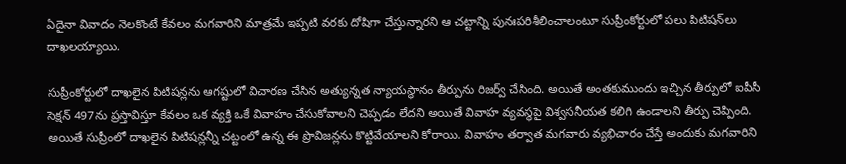ఏదైనా వివాదం నెలకొంటే కేవలం మగవారిని మాత్రమే ఇప్పటి వరకు దోషిగా చేస్తున్నారని ఆ చట్టాన్ని పునఃపరిశీలించాలంటూ సుప్రీంకోర్టులో పలు పిటిషన్‌లు దాఖలయ్యాయి.

సుప్రీంకోర్టులో దాఖలైన పిటిషన్లను ఆగష్టులో విచారణ చేసిన అత్యున్నత న్యాయస్థానం తీర్పును రిజర్వ్‌ చేసింది. అయితే అంతకుముందు ఇచ్చిన తీర్పులో ఐపీసీ సెక్షన్ 497ను ప్రస్తావిస్తూ కేవలం ఒక వ్యక్తి ఒకే వివాహం చేసుకోవాలని చెప్పడం లేదని అయితే వివాహ వ్యవస్థపై విశ్వసనీయత కలిగి ఉండాలని తీర్పు చెప్పింది. అయితే సుప్రీంలో దాఖలైన పిటిషన్లన్నీ చట్టంలో ఉన్న ఈ ప్రొవిజన్లను కొట్టివేయాలని కోరాయి. వివాహం తర్వాత మగవారు వ్యభిచారం చేస్తే అందుకు మగవారిని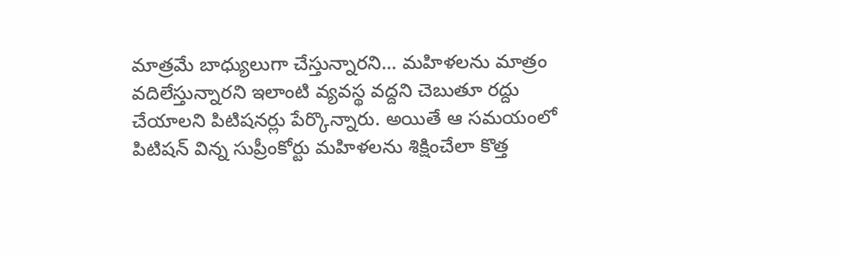మాత్రమే బాధ్యులుగా చేస్తున్నారని... మహిళలను మాత్రం వదిలేస్తున్నారని ఇలాంటి వ్యవస్థ వద్దని చెబుతూ రద్దు చేయాలని పిటిషనర్లు పేర్కొన్నారు. అయితే ఆ సమయంలో పిటిషన్ విన్న సుప్రీంకోర్టు మహిళలను శిక్షించేలా కొత్త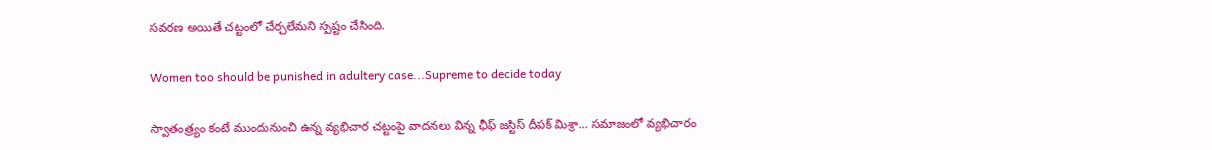సవరణ అయితే చట్టంలో చేర్చలేమని స్పష్టం చేసింది.

Women too should be punished in adultery case...Supreme to decide today

స్వాతంత్ర్యం కంటే ముందునుంచి ఉన్న వ్యభిచార చట్టంపై వాదనలు విన్న ఛీఫ్ జస్టిస్ దీపక్ మిశ్రా... సమాజంలో వ్యభిచారం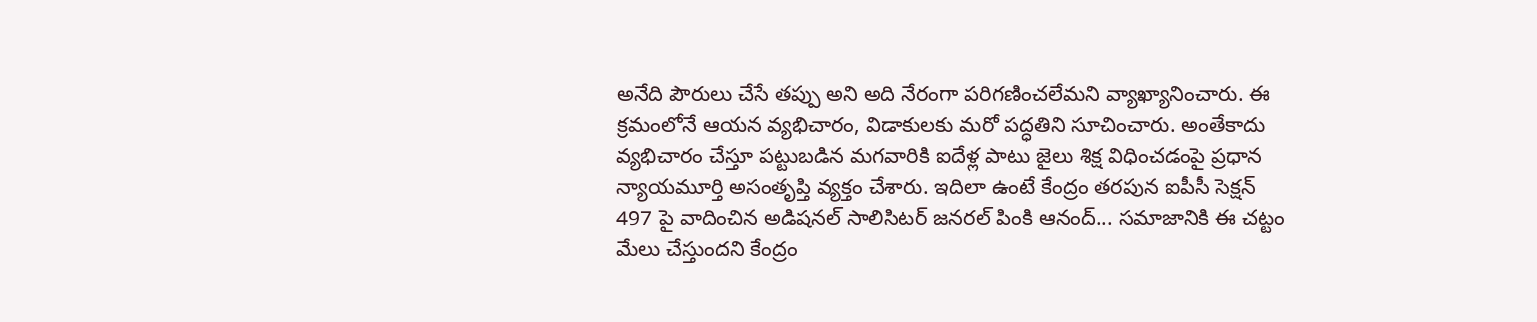అనేది పౌరులు చేసే తప్పు అని అది నేరంగా పరిగణించలేమని వ్యాఖ్యానించారు. ఈ క్రమంలోనే ఆయన వ్యభిచారం, విడాకులకు మరో పద్ధతిని సూచించారు. అంతేకాదు వ్యభిచారం చేస్తూ పట్టుబడిన మగవారికి ఐదేళ్ల పాటు జైలు శిక్ష విధించడంపై ప్రధాన న్యాయమూర్తి అసంతృప్తి వ్యక్తం చేశారు. ఇదిలా ఉంటే కేంద్రం తరపున ఐపీసీ సెక్షన్ 497 పై వాదించిన అడిషనల్ సాలిసిటర్ జనరల్ పింకి ఆనంద్... సమాజానికి ఈ చట్టం మేలు చేస్తుందని కేంద్రం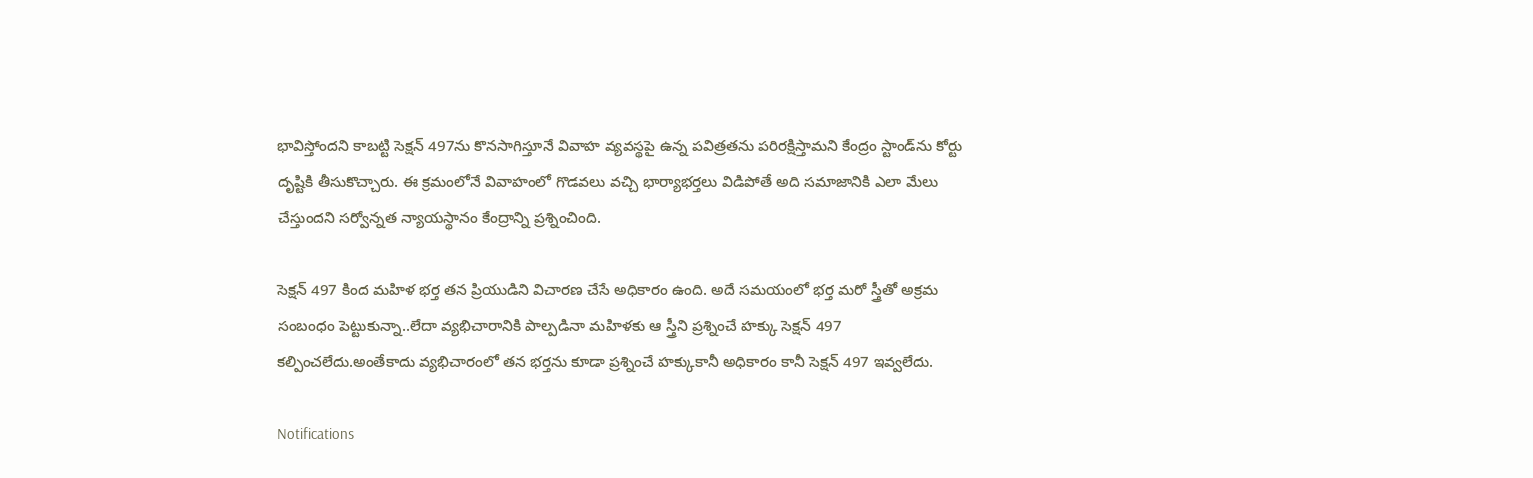భావిస్తోందని కాబట్టి సెక్షన్ 497ను కొనసాగిస్తూనే వివాహ వ్యవస్థపై ఉన్న పవిత్రతను పరిరక్షిస్తామని కేంద్రం స్టాండ్‌ను కోర్టు దృష్టికి తీసుకొచ్చారు. ఈ క్రమంలోనే వివాహంలో గొడవలు వచ్చి భార్యాభర్తలు విడిపోతే అది సమాజానికి ఎలా మేలు చేస్తుందని సర్వోన్నత న్యాయస్థానం కేంద్రాన్ని ప్రశ్నించింది.

సెక్షన్ 497 కింద మహిళ భర్త తన ప్రియుడిని విచారణ చేసే అధికారం ఉంది. అదే సమయంలో భర్త మరో స్త్రీతో అక్రమ సంబంధం పెట్టుకున్నా..లేదా వ్యభిచారానికి పాల్పడినా మహిళకు ఆ స్త్రీని ప్రశ్నించే హక్కు సెక్షన్ 497 కల్పించలేదు.అంతేకాదు వ్యభిచారంలో తన భర్తను కూడా ప్రశ్నించే హక్కుకానీ అధికారం కానీ సెక్షన్ 497 ఇవ్వలేదు.

Notifications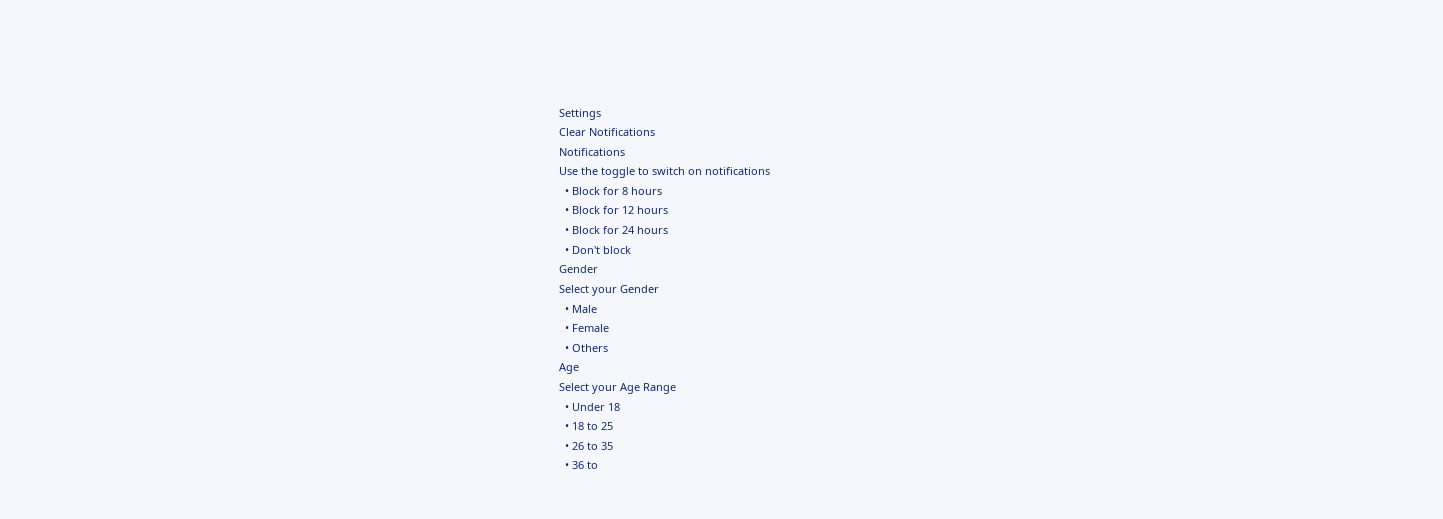Settings
Clear Notifications
Notifications
Use the toggle to switch on notifications
  • Block for 8 hours
  • Block for 12 hours
  • Block for 24 hours
  • Don't block
Gender
Select your Gender
  • Male
  • Female
  • Others
Age
Select your Age Range
  • Under 18
  • 18 to 25
  • 26 to 35
  • 36 to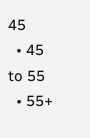45
  • 45 to 55
  • 55+